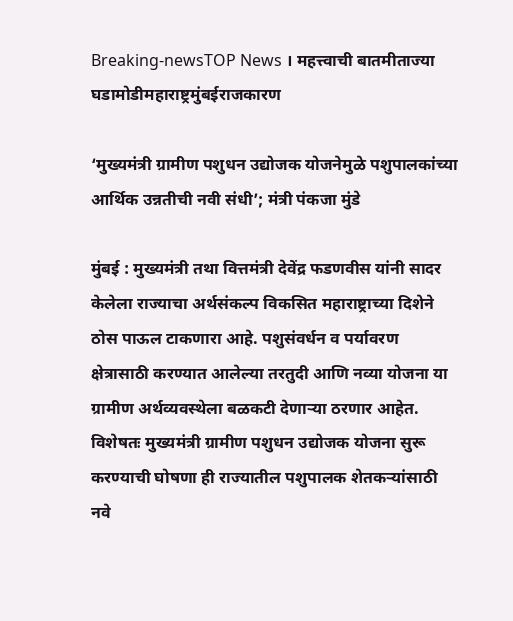Breaking-newsTOP News । महत्त्वाची बातमीताज्या घडामोडीमहाराष्ट्रमुंबईराजकारण

‘मुख्यमंत्री ग्रामीण पशुधन उद्योजक योजनेमुळे पशुपालकांच्या आर्थिक उन्नतीची नवी संधी’; मंत्री पंकजा मुंडे

मुंबई : मुख्यमंत्री तथा वित्तमंत्री देवेंद्र फडणवीस यांनी सादर केलेला राज्याचा अर्थसंकल्प विकसित महाराष्ट्राच्या दिशेने ठोस पाऊल टाकणारा आहे. पशुसंवर्धन व पर्यावरण क्षेत्रासाठी करण्यात आलेल्या तरतुदी आणि नव्या योजना या ग्रामीण अर्थव्यवस्थेला बळकटी देणाऱ्या ठरणार आहेत. विशेषतः मुख्यमंत्री ग्रामीण पशुधन उद्योजक योजना सुरू करण्याची घोषणा ही राज्यातील पशुपालक शेतकऱ्यांसाठी नवे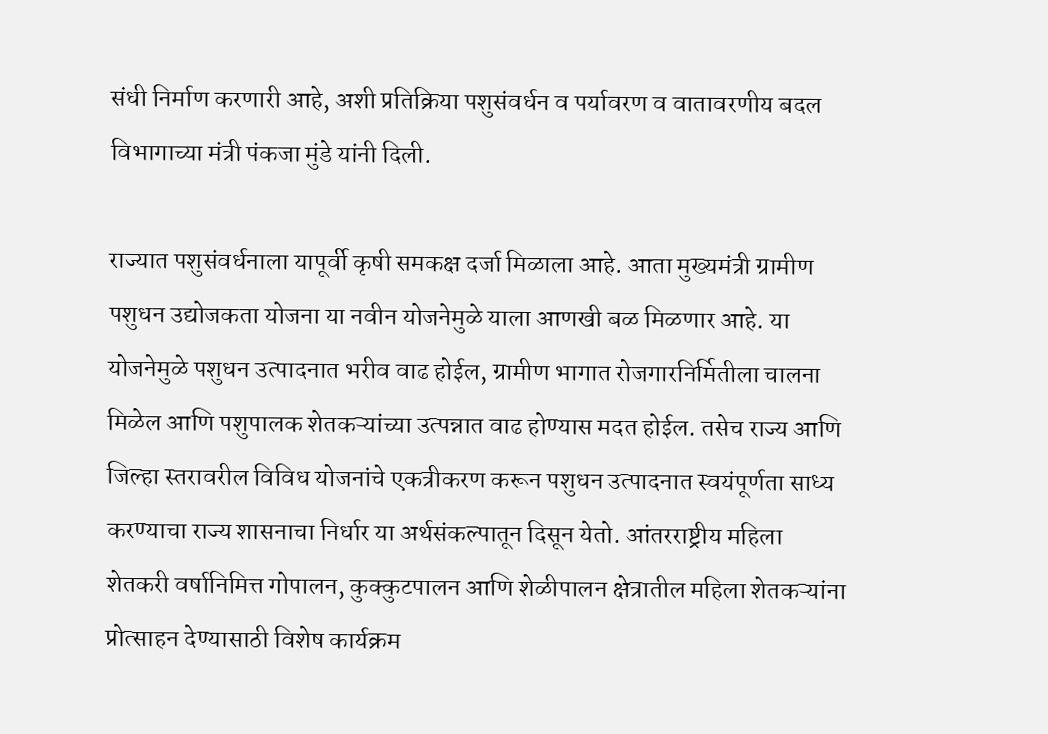संधी निर्माण करणारी आहे, अशी प्रतिक्रिया पशुसंवर्धन व पर्यावरण व वातावरणीय बदल विभागाच्या मंत्री पंकजा मुंडे यांनी दिली.

राज्यात पशुसंवर्धनाला यापूर्वी कृषी समकक्ष दर्जा मिळाला आहे. आता मुख्यमंत्री ग्रामीण पशुधन उद्योजकता योजना या नवीन योजनेमुळे याला आणखी बळ मिळणार आहे. या योजनेमुळे पशुधन उत्पादनात भरीव वाढ होईल, ग्रामीण भागात रोजगारनिर्मितीला चालना मिळेल आणि पशुपालक शेतकऱ्यांच्या उत्पन्नात वाढ होण्यास मदत होईल. तसेच राज्य आणि जिल्हा स्तरावरील विविध योजनांचे एकत्रीकरण करून पशुधन उत्पादनात स्वयंपूर्णता साध्य करण्याचा राज्य शासनाचा निर्धार या अर्थसंकल्पातून दिसून येतो. आंतरराष्ट्रीय महिला शेतकरी वर्षानिमित्त गोपालन, कुक्कुटपालन आणि शेळीपालन क्षेत्रातील महिला शेतकऱ्यांना प्रोत्साहन देण्यासाठी विशेष कार्यक्रम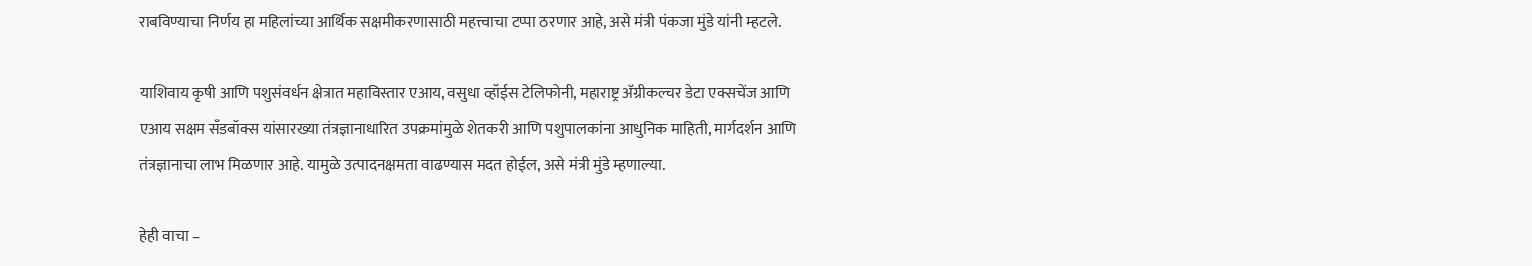राबविण्याचा निर्णय हा महिलांच्या आर्थिक सक्षमीकरणासाठी महत्त्वाचा टप्पा ठरणार आहे, असे मंत्री पंकजा मुंडे यांनी म्हटले.

याशिवाय कृषी आणि पशुसंवर्धन क्षेत्रात महाविस्तार एआय, वसुधा व्हॉईस टेलिफोनी, महाराष्ट्र अ‍ॅग्रीकल्चर डेटा एक्सचेंज आणि एआय सक्षम सँडबॉक्स यांसारख्या तंत्रज्ञानाधारित उपक्रमांमुळे शेतकरी आणि पशुपालकांना आधुनिक माहिती, मार्गदर्शन आणि तंत्रज्ञानाचा लाभ मिळणार आहे. यामुळे उत्पादनक्षमता वाढण्यास मदत होईल, असे मंत्री मुंडे म्हणाल्या.

हेही वाचा –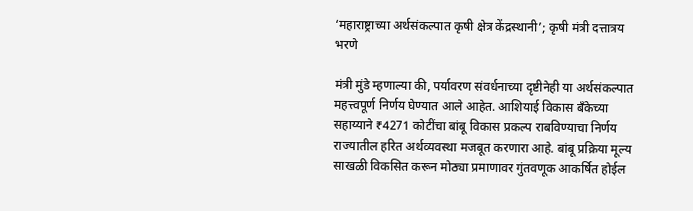‘महाराष्ट्राच्या अर्थसंकल्पात कृषी क्षेत्र केंद्रस्थानी’; कृषी मंत्री दत्तात्रय भरणे

मंत्री मुंडे म्हणाल्या की, पर्यावरण संवर्धनाच्या दृष्टीनेही या अर्थसंकल्पात महत्त्वपूर्ण निर्णय घेण्यात आले आहेत. आशियाई विकास बँकेच्या सहाय्याने ₹4271 कोटींचा बांबू विकास प्रकल्प राबविण्याचा निर्णय राज्यातील हरित अर्थव्यवस्था मजबूत करणारा आहे. बांबू प्रक्रिया मूल्य साखळी विकसित करून मोठ्या प्रमाणावर गुंतवणूक आकर्षित होईल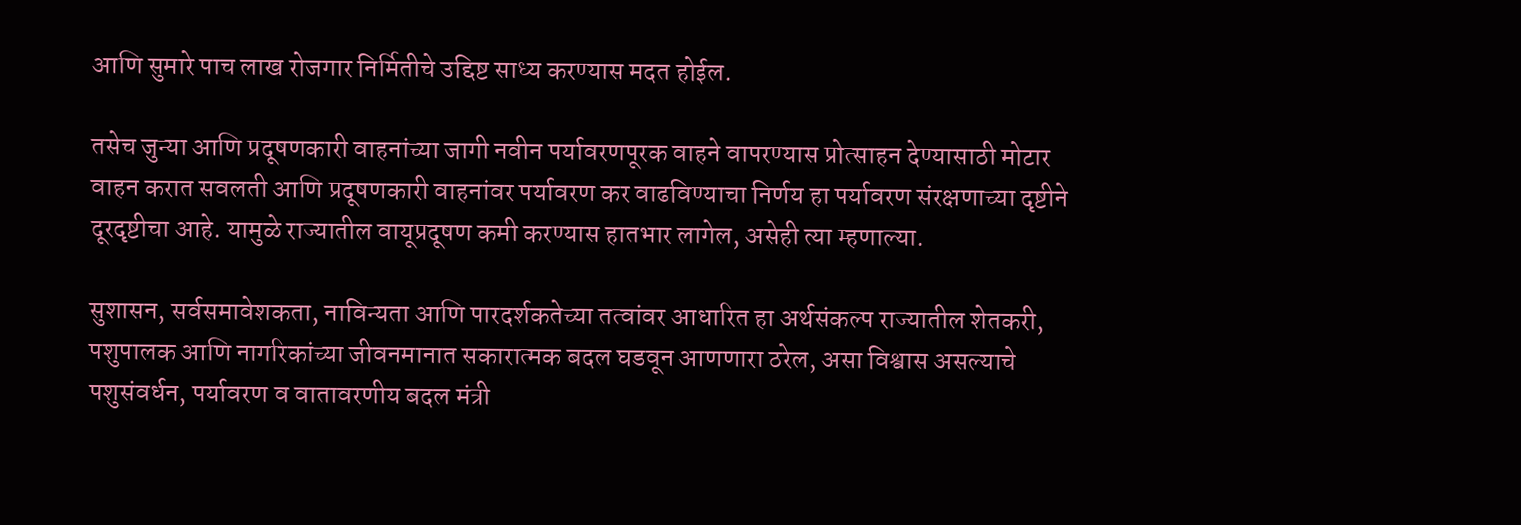आणि सुमारे पाच लाख रोजगार निर्मितीचे उद्दिष्ट साध्य करण्यास मदत होईल.

तसेच जुन्या आणि प्रदूषणकारी वाहनांच्या जागी नवीन पर्यावरणपूरक वाहने वापरण्यास प्रोत्साहन देण्यासाठी मोटार वाहन करात सवलती आणि प्रदूषणकारी वाहनांवर पर्यावरण कर वाढविण्याचा निर्णय हा पर्यावरण संरक्षणाच्या दृष्टीने दूरदृष्टीचा आहे. यामुळे राज्यातील वायूप्रदूषण कमी करण्यास हातभार लागेल, असेही त्या म्हणाल्या.

सुशासन, सर्वसमावेशकता, नाविन्यता आणि पारदर्शकतेच्या तत्वांवर आधारित हा अर्थसंकल्प राज्यातील शेतकरी, पशुपालक आणि नागरिकांच्या जीवनमानात सकारात्मक बदल घडवून आणणारा ठरेल, असा विश्वास असल्याचे पशुसंवर्धन, पर्यावरण व वातावरणीय बदल मंत्री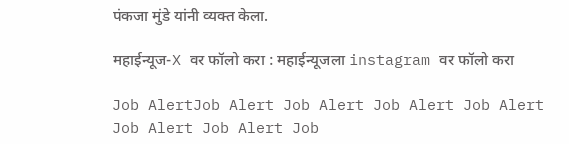पंकजा मुंडे यांनी व्यक्त केला.

महाईन्यूज-X वर फॉलो करा : महाईन्यूजला instagram वर फॉलो करा

Job AlertJob Alert Job Alert Job Alert Job Alert Job Alert Job Alert Job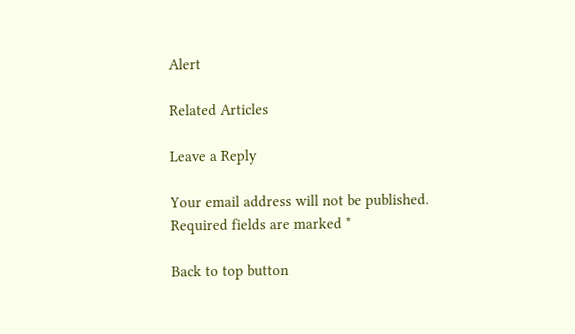Alert

Related Articles

Leave a Reply

Your email address will not be published. Required fields are marked *

Back to top button